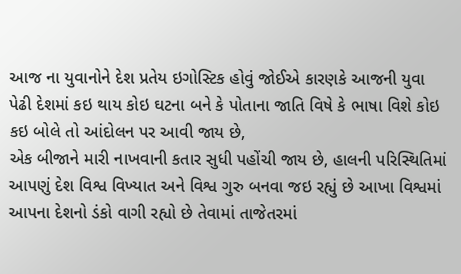આજ ના યુવાનોને દેશ પ્રતેય ઇગોસ્ટિક હોવું જોઈએ કારણકે આજની યુવા પેઢી દેશમાં કઇ થાય કોઇ ઘટના બને કે પોતાના જાતિ વિષે કે ભાષા વિશે કોઇ કઇ બોલે તો આંદોલન પર આવી જાય છે,
એક બીજાને મારી નાખવાની કતાર સુધી પહોંચી જાય છે, હાલની પરિસ્થિતિમાં આપણું દેશ વિશ્વ વિખ્યાત અને વિશ્વ ગુરુ બનવા જઇ રહ્યું છે આખા વિશ્વમાં આપના દેશનો ડંકો વાગી રહ્યો છે તેવામાં તાજેતરમાં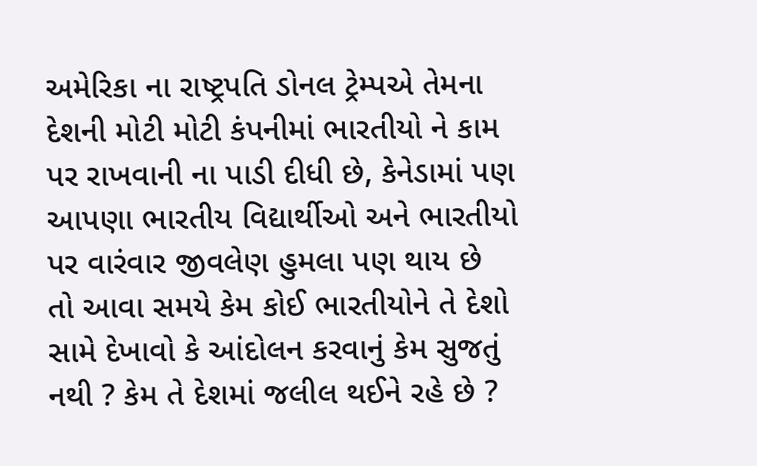અમેરિકા ના રાષ્ટ્રપતિ ડોનલ ટ્રેમ્પએ તેમના દેશની મોટી મોટી કંપનીમાં ભારતીયો ને કામ પર રાખવાની ના પાડી દીધી છે, કેનેડામાં પણ આપણા ભારતીય વિદ્યાર્થીઓ અને ભારતીયો પર વારંવાર જીવલેણ હુમલા પણ થાય છે
તો આવા સમયે કેમ કોઈ ભારતીયોને તે દેશો સામે દેખાવો કે આંદોલન કરવાનું કેમ સુજતું નથી ? કેમ તે દેશમાં જલીલ થઈને રહે છે ?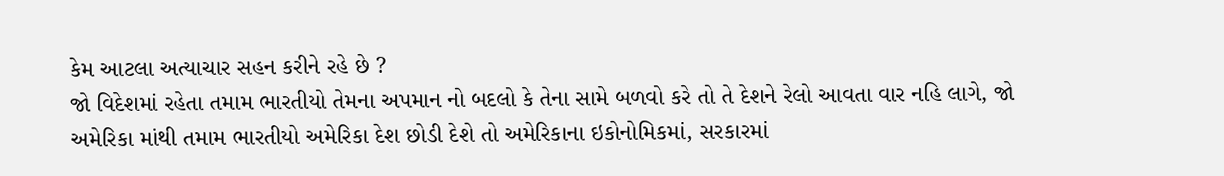કેમ આટલા અત્યાચાર સહન કરીને રહે છે ?
જો વિદેશમાં રહેતા તમામ ભારતીયો તેમના અપમાન નો બદલો કે તેના સામે બળવો કરે તો તે દેશને રેલો આવતા વાર નહિ લાગે, જો અમેરિકા માંથી તમામ ભારતીયો અમેરિકા દેશ છોડી દેશે તો અમેરિકાના ઇકોનોમિકમાં, સરકારમાં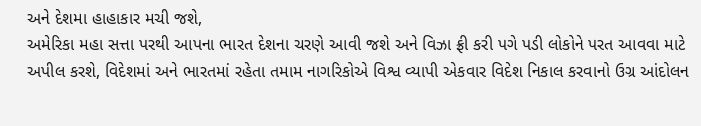અને દેશમા હાહાકાર મચી જશે,
અમેરિકા મહા સત્તા પરથી આપના ભારત દેશના ચરણે આવી જશે અને વિઝા ફ્રી કરી પગે પડી લોકોને પરત આવવા માટે અપીલ કરશે, વિદેશમાં અને ભારતમાં રહેતા તમામ નાગરિકોએ વિશ્વ વ્યાપી એકવાર વિદેશ નિકાલ કરવાનો ઉગ્ર આંદોલન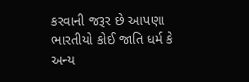કરવાની જરૂર છે આપણા ભારતીયો કોઈ જાતિ ધર્મ કે અન્ય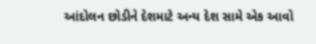આંદોલન છોડીને દેશમાટે અન્ય દેશ સામે એક આવો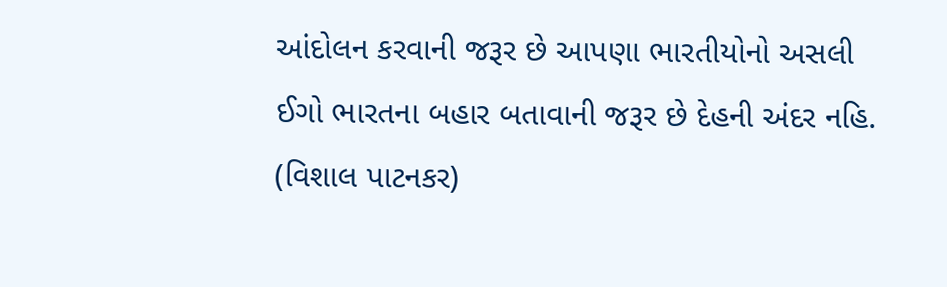આંદોલન કરવાની જરૂર છે આપણા ભારતીયોનો અસલી ઈગો ભારતના બહાર બતાવાની જરૂર છે દેહની અંદર નહિ.
(વિશાલ પાટનકર)